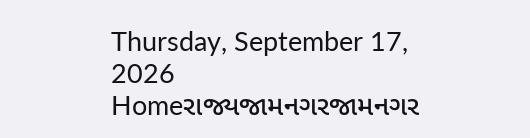Thursday, September 17, 2026
Homeરાજ્યજામનગરજામનગર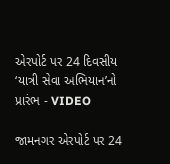એરપોર્ટ પર 24 દિવસીય ‘યાત્રી સેવા અભિયાન’નો પ્રારંભ - VIDEO

જામનગર એરપોર્ટ પર 24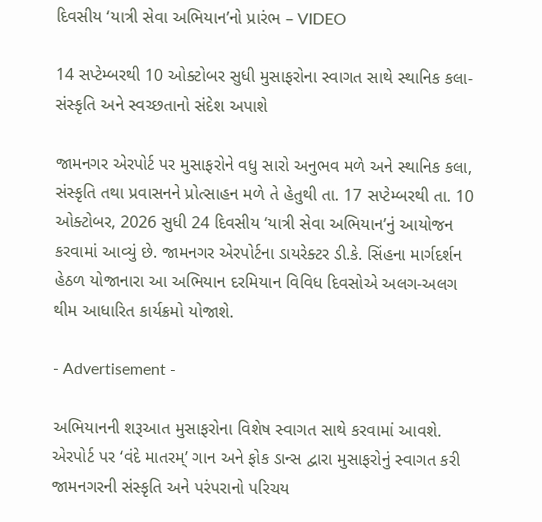દિવસીય ‘યાત્રી સેવા અભિયાન’નો પ્રારંભ – VIDEO

14 સપ્ટેમ્બરથી 10 ઓક્ટોબર સુધી મુસાફરોના સ્વાગત સાથે સ્થાનિક કલા-સંસ્કૃતિ અને સ્વચ્છતાનો સંદેશ અપાશે

જામનગર એરપોર્ટ પર મુસાફરોને વધુ સારો અનુભવ મળે અને સ્થાનિક કલા, સંસ્કૃતિ તથા પ્રવાસનને પ્રોત્સાહન મળે તે હેતુથી તા. 17 સપ્ટેમ્બરથી તા. 10 ઓક્ટોબર, 2026 સુધી 24 દિવસીય ‘યાત્રી સેવા અભિયાન’નું આયોજન કરવામાં આવ્યું છે. જામનગર એરપોર્ટના ડાયરેક્ટર ડી.કે. સિંહના માર્ગદર્શન હેઠળ યોજાનારા આ અભિયાન દરમિયાન વિવિધ દિવસોએ અલગ-અલગ થીમ આધારિત કાર્યક્રમો યોજાશે.

- Advertisement -

અભિયાનની શરૂઆત મુસાફરોના વિશેષ સ્વાગત સાથે કરવામાં આવશે. એરપોર્ટ પર ‘વંદે માતરમ્’ ગાન અને ફોક ડાન્સ દ્વારા મુસાફરોનું સ્વાગત કરી જામનગરની સંસ્કૃતિ અને પરંપરાનો પરિચય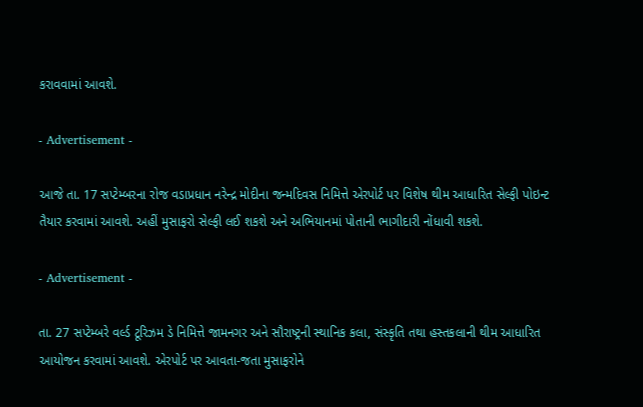કરાવવામાં આવશે.

- Advertisement -

આજે તા. 17 સપ્ટેમ્બરના રોજ વડાપ્રધાન નરેન્દ્ર મોદીના જન્મદિવસ નિમિત્તે એરપોર્ટ પર વિશેષ થીમ આધારિત સેલ્ફી પોઇન્ટ તૈયાર કરવામાં આવશે. અહીં મુસાફરો સેલ્ફી લઈ શકશે અને અભિયાનમાં પોતાની ભાગીદારી નોંધાવી શકશે.

- Advertisement -

તા. 27 સપ્ટેમ્બરે વર્લ્ડ ટૂરિઝમ ડે નિમિત્તે જામનગર અને સૌરાષ્ટ્રની સ્થાનિક કલા, સંસ્કૃતિ તથા હસ્તકલાની થીમ આધારિત આયોજન કરવામાં આવશે. એરપોર્ટ પર આવતા-જતા મુસાફરોને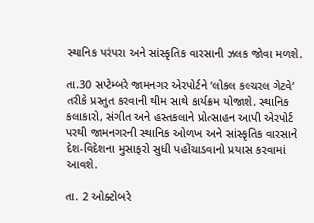સ્થાનિક પરંપરા અને સાંસ્કૃતિક વારસાની ઝલક જોવા મળશે.

તા.30 સપ્ટેમ્બરે જામનગર એરપોર્ટને ‘લોકલ કલ્ચરલ ગેટવે’ તરીકે પ્રસ્તુત કરવાની થીમ સાથે કાર્યક્રમ યોજાશે. સ્થાનિક કલાકારો, સંગીત અને હસ્તકલાને પ્રોત્સાહન આપી એરપોર્ટ પરથી જામનગરની સ્થાનિક ઓળખ અને સાંસ્કૃતિક વારસાને દેશ-વિદેશના મુસાફરો સુધી પહોંચાડવાનો પ્રયાસ કરવામાં આવશે.

તા. 2 ઓક્ટોબરે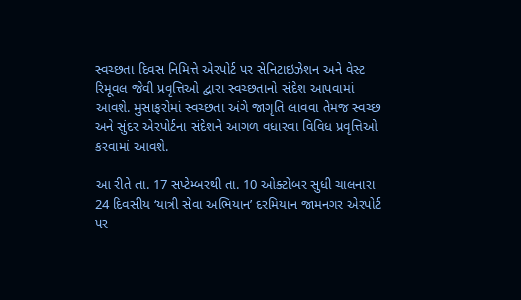સ્વચ્છતા દિવસ નિમિત્તે એરપોર્ટ પર સેનિટાઇઝેશન અને વેસ્ટ રિમૂવલ જેવી પ્રવૃત્તિઓ દ્વારા સ્વચ્છતાનો સંદેશ આપવામાં આવશે. મુસાફરોમાં સ્વચ્છતા અંગે જાગૃતિ લાવવા તેમજ સ્વચ્છ અને સુંદર એરપોર્ટના સંદેશને આગળ વધારવા વિવિધ પ્રવૃત્તિઓ કરવામાં આવશે.

આ રીતે તા. 17 સપ્ટેમ્બરથી તા. 10 ઓક્ટોબર સુધી ચાલનારા 24 દિવસીય ‘યાત્રી સેવા અભિયાન’ દરમિયાન જામનગર એરપોર્ટ પર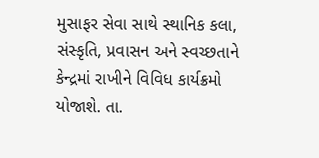મુસાફર સેવા સાથે સ્થાનિક કલા, સંસ્કૃતિ, પ્રવાસન અને સ્વચ્છતાને કેન્દ્રમાં રાખીને વિવિધ કાર્યક્રમો યોજાશે. તા.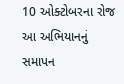10 ઓક્ટોબરના રોજ આ અભિયાનનું સમાપન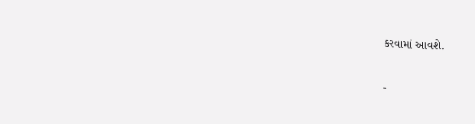કરવામાં આવશે.

-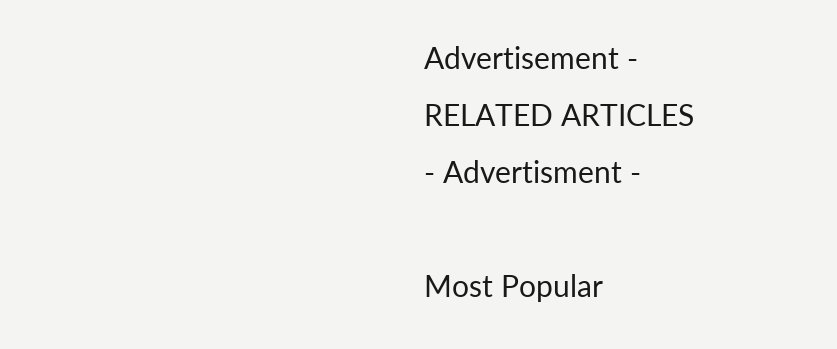Advertisement -
RELATED ARTICLES
- Advertisment -

Most Popular